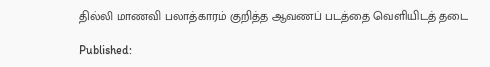தில்லி மாணவி பலாத்காரம் குறித்த ஆவணப் படத்தை வெளியிடத் தடை

Published: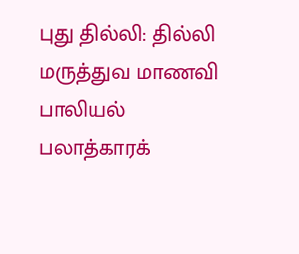புது தில்லி: தில்லி மருத்துவ மாணவி பாலியல் பலாத்காரக்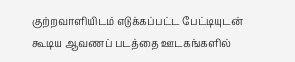குற்றவாளியிடம் எடுக்கப்பட்ட பேட்டியுடன் கூடிய ஆவணப் படத்தை ஊடகங்களில்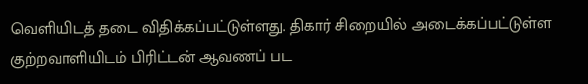வெளியிடத் தடை விதிக்கப்பட்டுள்ளது. திகார் சிறையில் அடைக்கப்பட்டுள்ள குற்றவாளியிடம் பிரிட்டன் ஆவணப் பட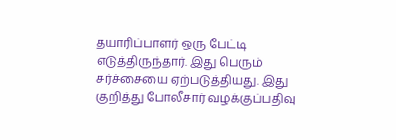தயாரிப்பாளர் ஒரு பேட்டி எடுத்திருந்தார். இது பெரும் சர்ச்சையை ஏற்படுத்தியது. இது குறித்து போலீசார் வழக்குப்பதிவு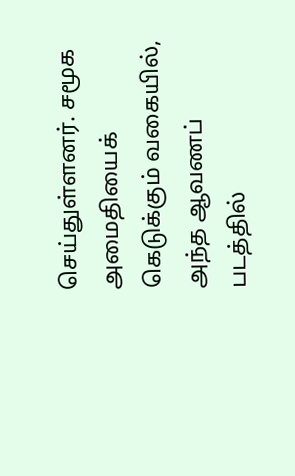செய்துள்ளனர். சமூக அமைதியைக் கெடுக்கும் வகையில், அந்த ஆவணப் படத்தில்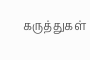கருத்துகள்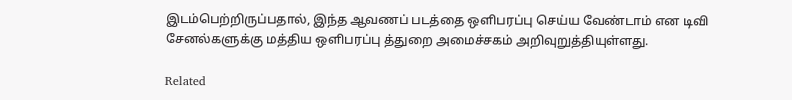இடம்பெற்றிருப்பதால், இந்த ஆவணப் படத்தை ஒளிபரப்பு செய்ய வேண்டாம் என டிவி சேனல்களுக்கு மத்திய ஒளிபரப்பு த்துறை அமைச்சகம் அறிவுறுத்தியுள்ளது.

Related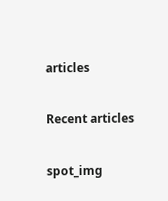articles

Recent articles

spot_img